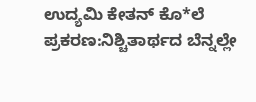ಉದ್ಯಮಿ ಕೇತನ್ ಕೊ*ಲೆ ಪ್ರಕರಣ:ನಿಶ್ಚಿತಾರ್ಥದ ಬೆನ್ನಲ್ಲೇ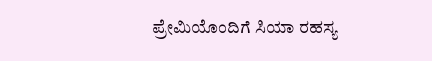ಪ್ರೇಮಿಯೊಂದಿಗೆ ಸಿಯಾ ರಹಸ್ಯ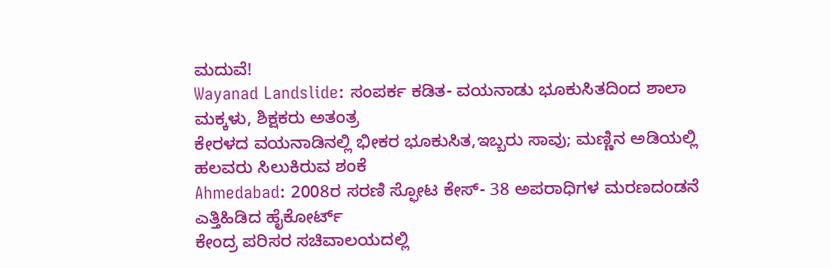ಮದುವೆ!
Wayanad Landslide: ಸಂಪರ್ಕ ಕಡಿತ- ವಯನಾಡು ಭೂಕುಸಿತದಿಂದ ಶಾಲಾ ಮಕ್ಕಳು, ಶಿಕ್ಷಕರು ಅತಂತ್ರ
ಕೇರಳದ ವಯನಾಡಿನಲ್ಲಿ ಭೀಕರ ಭೂಕುಸಿತ,ಇಬ್ಬರು ಸಾವು; ಮಣ್ಣಿನ ಅಡಿಯಲ್ಲಿ ಹಲವರು ಸಿಲುಕಿರುವ ಶಂಕೆ
Ahmedabad: 2008ರ ಸರಣಿ ಸ್ಫೋಟ ಕೇಸ್- 38 ಅಪರಾಧಿಗಳ ಮರಣದಂಡನೆ ಎತ್ತಿಹಿಡಿದ ಹೈಕೋರ್ಟ್
ಕೇಂದ್ರ ಪರಿಸರ ಸಚಿವಾಲಯದಲ್ಲಿ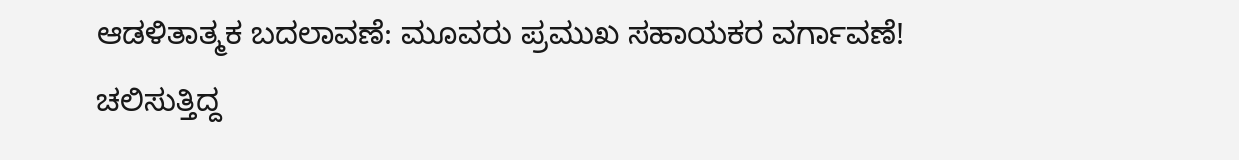ಆಡಳಿತಾತ್ಮಕ ಬದಲಾವಣೆ: ಮೂವರು ಪ್ರಮುಖ ಸಹಾಯಕರ ವರ್ಗಾವಣೆ!
ಚಲಿಸುತ್ತಿದ್ದ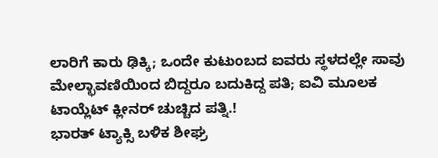ಲಾರಿಗೆ ಕಾರು ಢಿಕ್ಕಿ; ಒಂದೇ ಕುಟುಂಬದ ಐವರು ಸ್ಥಳದಲ್ಲೇ ಸಾವು
ಮೇಲ್ಛಾವಣಿಯಿಂದ ಬಿದ್ದರೂ ಬದುಕಿದ್ದ ಪತಿ; ಐವಿ ಮೂಲಕ ಟಾಯ್ಲೆಟ್ ಕ್ಲೀನರ್ ಚುಚ್ಚಿದ ಪತ್ನಿ.!
ಭಾರತ್ ಟ್ಯಾಕ್ಸಿ ಬಳಿಕ ಶೀಘ್ರ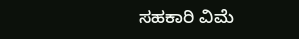ಸಹಕಾರಿ ವಿಮೆ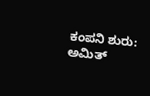ಕಂಪನಿ ಶುರು: ಅಮಿತ್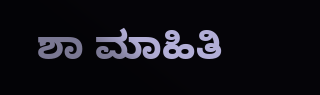ಶಾ ಮಾಹಿತಿ